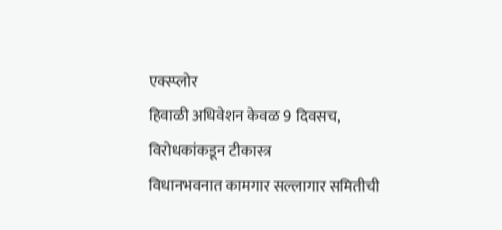एक्स्प्लोर
हिवाळी अधिवेशन केवळ 9 दिवसच, विरोधकांकडून टीकास्त्र
विधानभवनात कामगार सल्लागार समितीची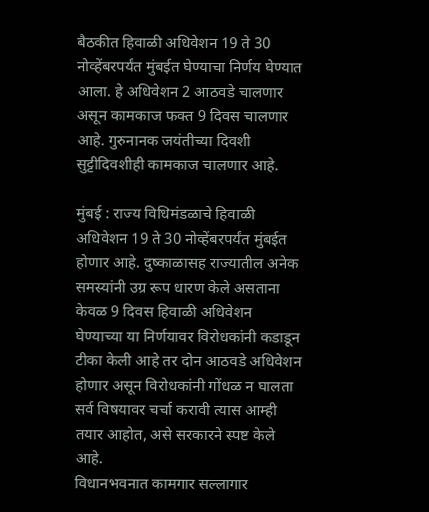बैठकीत हिवाळी अधिवेशन 19 ते 30 नोव्हेंबरपर्यंत मुंबईत घेण्याचा निर्णय घेण्यात आला. हे अधिवेशन 2 आठवडे चालणार असून कामकाज फक्त 9 दिवस चालणार आहे. गुरुनानक जयंतीच्या दिवशी सुट्टीदिवशीही कामकाज चालणार आहे.

मुंबई : राज्य विधिमंडळाचे हिवाळी अधिवेशन 19 ते 30 नोव्हेंबरपर्यंत मुंबईत होणार आहे. दुष्काळासह राज्यातील अनेक समस्यांनी उग्र रूप धारण केले असताना केवळ 9 दिवस हिवाळी अधिवेशन घेण्याच्या या निर्णयावर विरोधकांनी कडाडून टीका केली आहे तर दोन आठवडे अधिवेशन होणार असून विरोधकांनी गोंधळ न घालता सर्व विषयावर चर्चा करावी त्यास आम्ही तयार आहोत, असे सरकारने स्पष्ट केले आहे.
विधानभवनात कामगार सल्लागार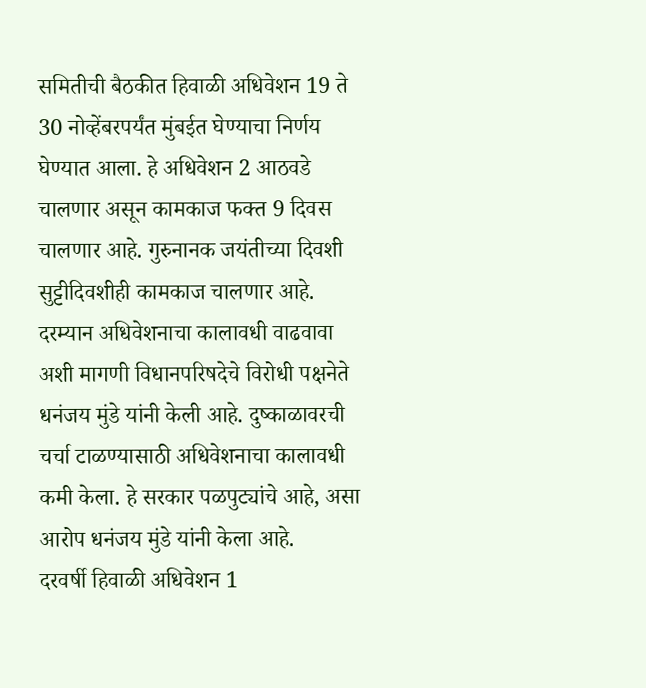समितीची बैठकीत हिवाळी अधिवेशन 19 ते 30 नोव्हेंबरपर्यंत मुंबईत घेण्याचा निर्णय घेण्यात आला. हे अधिवेशन 2 आठवडे चालणार असून कामकाज फक्त 9 दिवस चालणार आहे. गुरुनानक जयंतीच्या दिवशी सुट्टीदिवशीही कामकाज चालणार आहे.
दरम्यान अधिवेशनाचा कालावधी वाढवावा अशी मागणी विधानपरिषदेचे विरोधी पक्षनेते धनंजय मुंडे यांनी केली आहे. दुष्काळावरची चर्चा टाळण्यासाठी अधिवेशनाचा कालावधी कमी केला. हे सरकार पळपुट्यांचे आहे, असा आरोप धनंजय मुंडे यांनी केला आहे.
दरवर्षी हिवाळी अधिवेशन 1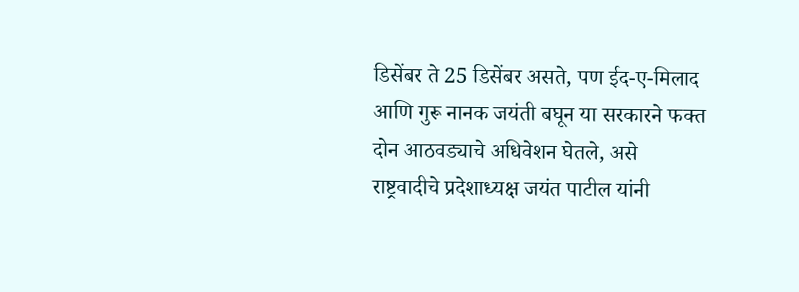डिसेंबर ते 25 डिसेंबर असते, पण ईद-ए-मिलाद आणि गुरू नानक जयंती बघून या सरकारने फक्त दोन आठवड्याचे अधिवेशन घेतले, असे राष्ट्रवादीचे प्रदेशाध्यक्ष जयंत पाटील यांनी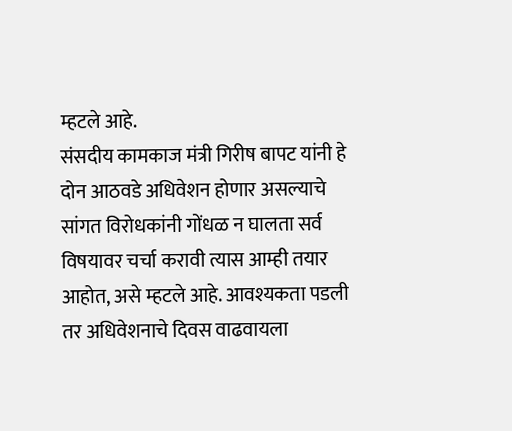म्हटले आहे.
संसदीय कामकाज मंत्री गिरीष बापट यांनी हे दोन आठवडे अधिवेशन होणार असल्याचे सांगत विरोधकांनी गोंधळ न घालता सर्व विषयावर चर्चा करावी त्यास आम्ही तयार आहोत, असे म्हटले आहे. आवश्यकता पडली तर अधिवेशनाचे दिवस वाढवायला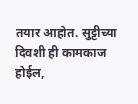तयार आहोत. सुट्टीच्या दिवशी ही कामकाज होईल,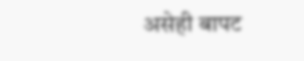असेही बापट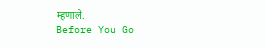म्हणाले.
Before You Go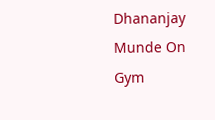Dhananjay Munde On Gym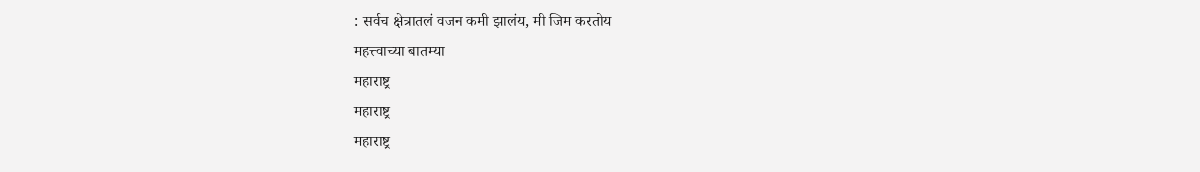: सर्वच क्षेत्रातलं वजन कमी झालंय, मी जिम करतोय
महत्त्वाच्या बातम्या
महाराष्ट्र
महाराष्ट्र
महाराष्ट्र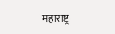महाराष्ट्र